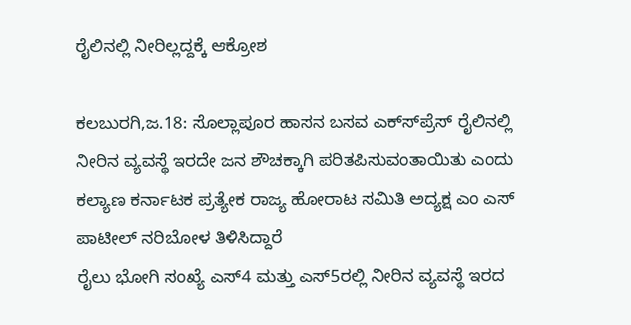ರೈಲಿನಲ್ಲಿ ನೀರಿಲ್ಲದ್ದಕ್ಕೆ ಆಕ್ರೋಶ

ಕಲಬುರಗಿ,ಜ.18: ಸೊಲ್ಲಾಪೂರ ಹಾಸನ ಬಸವ ಎಕ್ಸ್‍ಪ್ರೆಸ್ ರೈಲಿನಲ್ಲಿ ನೀರಿನ ವ್ಯವಸ್ಥೆ ಇರದೇ ಜನ ಶೌಚಕ್ಕಾಗಿ ಪರಿತಪಿಸುವಂತಾಯಿತು ಎಂದು ಕಲ್ಯಾಣ ಕರ್ನಾಟಕ ಪ್ರತ್ಯೇಕ ರಾಜ್ಯ ಹೋರಾಟ ಸಮಿತಿ ಅದ್ಯಕ್ಷ ಎಂ ಎಸ್ ಪಾಟೀಲ್ ನರಿಬೋಳ ತಿಳಿಸಿದ್ದಾರೆ
ರೈಲು ಭೋಗಿ ಸಂಖ್ಯೆ ಎಸ್4 ಮತ್ತು ಎಸ್5ರಲ್ಲಿ ನೀರಿನ ವ್ಯವಸ್ಥೆ ಇರದ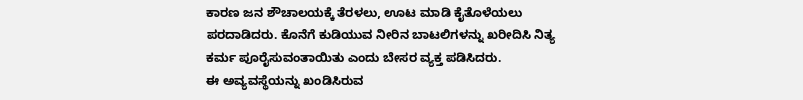ಕಾರಣ ಜನ ಶೌಚಾಲಯಕ್ಕೆ ತೆರಳಲು, ಊಟ ಮಾಡಿ ಕೈತೊಳೆಯಲು ಪರದಾಡಿದರು. ಕೊನೆಗೆ ಕುಡಿಯುವ ನೀರಿನ ಬಾಟಲಿಗಳನ್ನು ಖರೀದಿಸಿ ನಿತ್ಯ ಕರ್ಮ ಪೂರೈಸುವಂತಾಯಿತು ಎಂದು ಬೇಸರ ವ್ಯಕ್ತ ಪಡಿಸಿದರು.
ಈ ಅವ್ಯವಸ್ಥೆಯನ್ನು ಖಂಡಿಸಿರುವ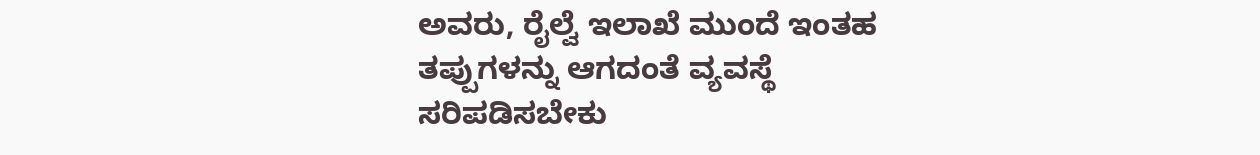ಅವರು, ರೈಲ್ವೆ ಇಲಾಖೆ ಮುಂದೆ ಇಂತಹ ತಪ್ಪುಗಳನ್ನು ಆಗದಂತೆ ವ್ಯವಸ್ಥೆ ಸರಿಪಡಿಸಬೇಕು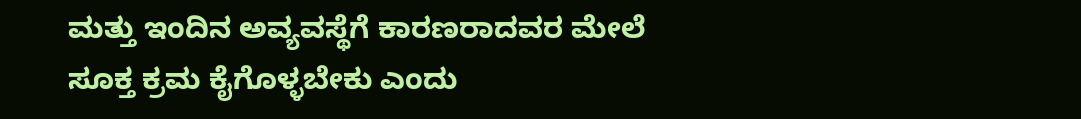ಮತ್ತು ಇಂದಿನ ಅವ್ಯವಸ್ಥೆಗೆ ಕಾರಣರಾದವರ ಮೇಲೆ ಸೂಕ್ತ ಕ್ರಮ ಕೈಗೊಳ್ಳಬೇಕು ಎಂದು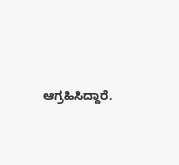ಆಗ್ರಹಿಸಿದ್ದಾರೆ.